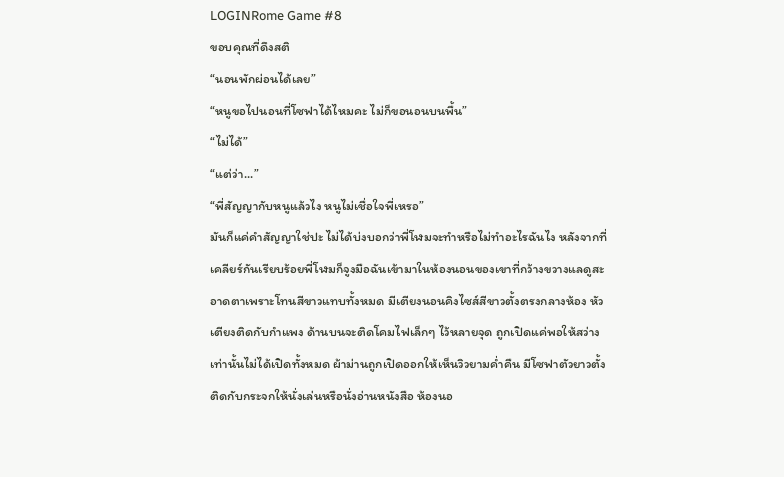LOGINRome Game #8
ขอบคุณที่ดึงสติ
“นอนพักผ่อนได้เลย”
“หนูขอไปนอนที่โซฟาได้ไหมคะ ไม่ก็ขอนอนบนพื้น”
“ไม่ได้”
“แต่ว่า...”
“พี่สัญญากับหนูแล้วไง หนูไม่เชื่อใจพี่เหรอ”
มันก็แค่คำสัญญาใช่ปะ ไม่ได้บ่งบอกว่าพี่โฬมจะทำหรือไม่ทำอะไรฉันไง หลังจากที่เคลียร์กันเรียบร้อยพี่โฬมก็จูงมือฉันเข้ามาในห้องนอนของเขาที่กว้างขวางแลดูสะอาดตาเพราะโทนสีขาวแทบทั้งหมด มีเตียงนอนคิงไซส์สีขาวตั้งตรงกลางห้อง หัวเตียงติดกับกำแพง ด้านบนจะติดโคมไฟเล็กๆ ไว้หลายจุด ถูกเปิดแค่พอให้สว่างเท่านั้นไม่ได้เปิดทั้งหมด ผ้าม่านถูกเปิดออกให้เห็นวิวยามค่ำคืน มีโซฟาตัวยาวตั้งติดกับกระจกให้นั่งเล่นหรือนั่งอ่านหนังสือ ห้องนอ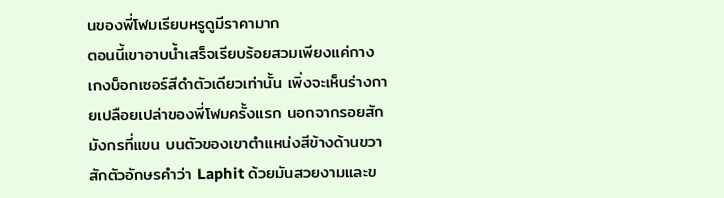นของพี่โฬมเรียบหรูดูมีราคามาก
ตอนนี้เขาอาบน้ำเสร็จเรียบร้อยสวมเพียงแค่กางเกงบ็อกเซอร์สีดำตัวเดียวเท่านั้น เพิ่งจะเห็นร่างกายเปลือยเปล่าของพี่โฬมครั้งแรก นอกจากรอยสักมังกรที่แขน บนตัวของเขาตำแหน่งสีข้างด้านขวาสักตัวอักษรคำว่า Laphit ด้วยมันสวยงามและข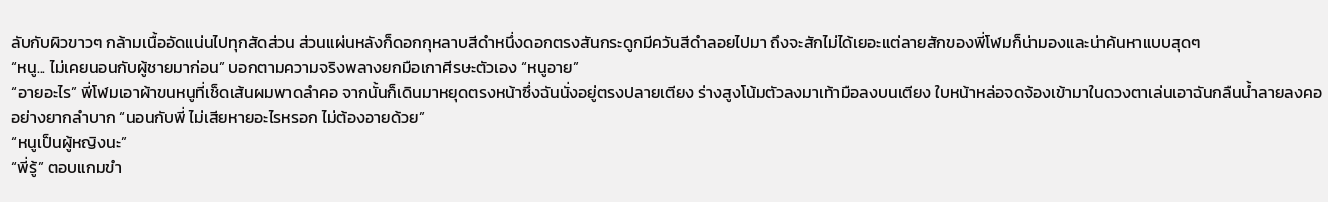ลับกับผิวขาวๆ กล้ามเนื้ออัดแน่นไปทุกสัดส่วน ส่วนแผ่นหลังก็ดอกกุหลาบสีดำหนึ่งดอกตรงสันกระดูกมีควันสีดำลอยไปมา ถึงจะสักไม่ได้เยอะแต่ลายสักของพี่โฬมก็น่ามองและน่าค้นหาแบบสุดๆ
“หนู... ไม่เคยนอนกับผู้ชายมาก่อน” บอกตามความจริงพลางยกมือเกาศีรษะตัวเอง “หนูอาย”
“อายอะไร” พี่โฬมเอาผ้าขนหนูที่เช็ดเส้นผมพาดลำคอ จากนั้นก็เดินมาหยุดตรงหน้าซึ่งฉันนั่งอยู่ตรงปลายเตียง ร่างสูงโน้มตัวลงมาเท้ามือลงบนเตียง ใบหน้าหล่อจดจ้องเข้ามาในดวงตาเล่นเอาฉันกลืนน้ำลายลงคออย่างยากลำบาก “นอนกับพี่ ไม่เสียหายอะไรหรอก ไม่ต้องอายด้วย”
“หนูเป็นผู้หญิงนะ”
“พี่รู้” ตอบแกมขำ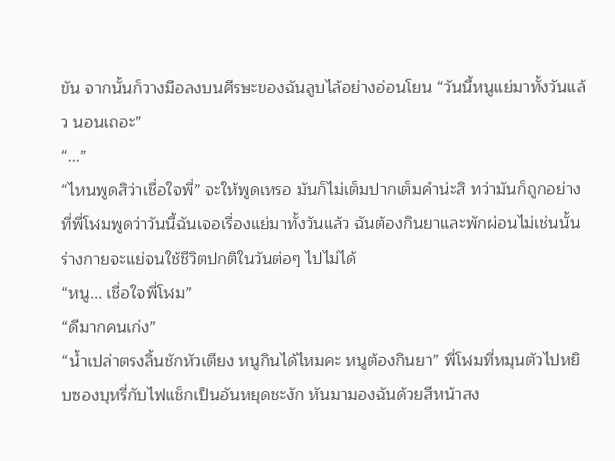ขัน จากนั้นก็วางมือลงบนศีรษะของฉันลูบไล้อย่างอ่อนโยน “วันนี้หนูแย่มาทั้งวันแล้ว นอนเถอะ”
“...”
“ไหนพูดสิว่าเชื่อใจพี่” จะให้พูดเหรอ มันก็ไม่เต็มปากเต็มคำน่ะสิ ทว่ามันก็ถูกอย่างที่พี่โฬมพูดว่าวันนี้ฉันเจอเรื่องแย่มาทั้งวันแล้ว ฉันต้องกินยาและพักผ่อนไม่เช่นนั้นร่างกายจะแย่จนใช้ชีวิตปกติในวันต่อๆ ไปไม่ได้
“หนู... เชื่อใจพี่โฬม”
“ดีมากคนเก่ง”
“น้ำเปล่าตรงลิ้นชักหัวเตียง หนูกินได้ไหมคะ หนูต้องกินยา” พี่โฬมที่หมุนตัวไปหยิบซองบุหรี่กับไฟแช็กเป็นอันหยุดชะงัก หันมามองฉันด้วยสีหน้าสง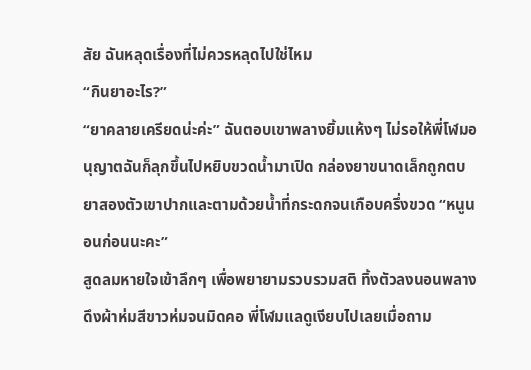สัย ฉันหลุดเรื่องที่ไม่ควรหลุดไปใช่ไหม
“กินยาอะไร?”
“ยาคลายเครียดน่ะค่ะ” ฉันตอบเขาพลางยิ้มแห้งๆ ไม่รอให้พี่โฬมอนุญาตฉันก็ลุกขึ้นไปหยิบขวดน้ำมาเปิด กล่องยาขนาดเล็กถูกตบยาสองตัวเขาปากและตามด้วยน้ำที่กระดกจนเกือบครึ่งขวด “หนูนอนก่อนนะคะ”
สูดลมหายใจเข้าลึกๆ เพื่อพยายามรวบรวมสติ ทิ้งตัวลงนอนพลางดึงผ้าห่มสีขาวห่มจนมิดคอ พี่โฬมแลดูเงียบไปเลยเมื่อถาม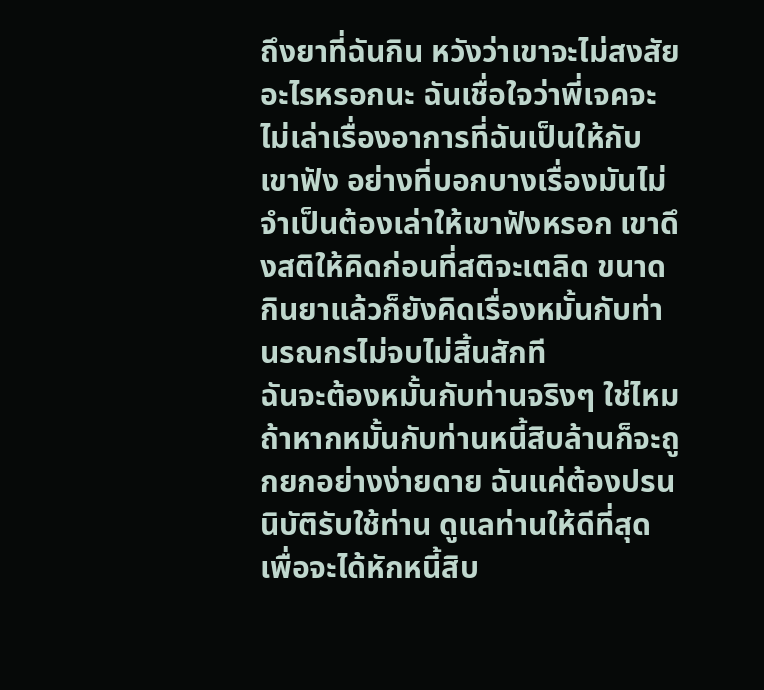ถึงยาที่ฉันกิน หวังว่าเขาจะไม่สงสัยอะไรหรอกนะ ฉันเชื่อใจว่าพี่เจคจะไม่เล่าเรื่องอาการที่ฉันเป็นให้กับเขาฟัง อย่างที่บอกบางเรื่องมันไม่จำเป็นต้องเล่าให้เขาฟังหรอก เขาดึงสติให้คิดก่อนที่สติจะเตลิด ขนาดกินยาแล้วก็ยังคิดเรื่องหมั้นกับท่านรณกรไม่จบไม่สิ้นสักที
ฉันจะต้องหมั้นกับท่านจริงๆ ใช่ไหม ถ้าหากหมั้นกับท่านหนี้สิบล้านก็จะถูกยกอย่างง่ายดาย ฉันแค่ต้องปรนนิบัติรับใช้ท่าน ดูแลท่านให้ดีที่สุดเพื่อจะได้หักหนี้สิบ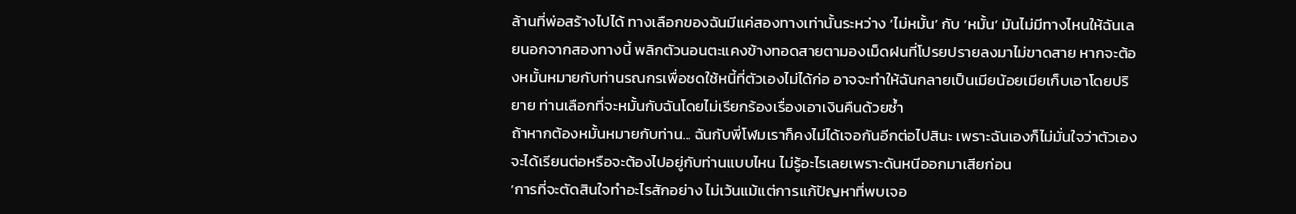ล้านที่พ่อสร้างไปได้ ทางเลือกของฉันมีแค่สองทางเท่านั้นระหว่าง ‘ไม่หมั้น’ กับ ‘หมั้น’ มันไม่มีทางไหนให้ฉันเลยนอกจากสองทางนี้ พลิกตัวนอนตะแคงข้างทอดสายตามองเม็ดฝนที่โปรยปรายลงมาไม่ขาดสาย หากจะต้องหมั้นหมายกับท่านรณกรเพื่อชดใช้หนี้ที่ตัวเองไม่ได้ก่อ อาจจะทำให้ฉันกลายเป็นเมียน้อยเมียเก็บเอาโดยปริยาย ท่านเลือกที่จะหมั้นกับฉันโดยไม่เรียกร้องเรื่องเอาเงินคืนด้วยซ้ำ
ถ้าหากต้องหมั้นหมายกับท่าน... ฉันกับพี่โฬมเราก็คงไม่ได้เจอกันอีกต่อไปสินะ เพราะฉันเองก็ไม่มั่นใจว่าตัวเองจะได้เรียนต่อหรือจะต้องไปอยู่กับท่านแบบไหน ไม่รู้อะไรเลยเพราะดันหนีออกมาเสียก่อน
‘การที่จะตัดสินใจทำอะไรสักอย่าง ไม่เว้นแม้แต่การแก้ปัญหาที่พบเจอ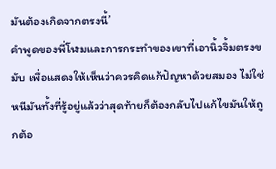มันต้องเกิดจากตรงนี้’
คำพูดของพี่โฬมและการกระทำของเขาที่เอานิ้วจิ้มตรงขมับ เพื่อแสดงให้เห็นว่าควรคิดแก้ปัญหาด้วยสมอง ไม่ใช่หนีมันทั้งที่รู้อยู่แล้วว่าสุดท้ายก็ต้องกลับไปแก้ไขมันให้ถูกต้อ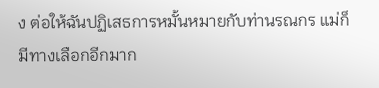ง ต่อให้ฉันปฏิเสธการหมั้นหมายกับท่านรณกร แม่ก็มีทางเลือกอีกมาก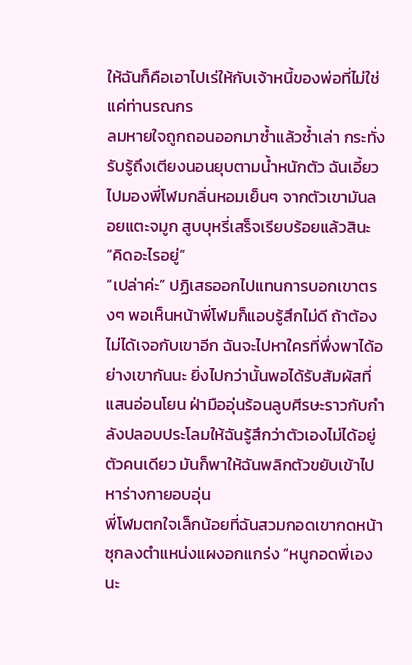ให้ฉันก็คือเอาไปเร่ให้กับเจ้าหนี้ของพ่อที่ไม่ใช่แค่ท่านรณกร
ลมหายใจถูกถอนออกมาซ้ำแล้วซ้ำเล่า กระทั่งรับรู้ถึงเตียงนอนยุบตามน้ำหนักตัว ฉันเอี้ยวไปมองพี่โฬมกลิ่นหอมเย็นๆ จากตัวเขามันลอยแตะจมูก สูบบุหรี่เสร็จเรียบร้อยแล้วสินะ
“คิดอะไรอยู่”
“เปล่าค่ะ” ปฏิเสธออกไปแทนการบอกเขาตรงๆ พอเห็นหน้าพี่โฬมก็แอบรู้สึกไม่ดี ถ้าต้องไม่ได้เจอกับเขาอีก ฉันจะไปหาใครที่พึ่งพาได้อย่างเขากันนะ ยิ่งไปกว่านั้นพอได้รับสัมผัสที่แสนอ่อนโยน ฝ่ามืออุ่นร้อนลูบศีรษะราวกับกำลังปลอบประโลมให้ฉันรู้สึกว่าตัวเองไม่ได้อยู่ตัวคนเดียว มันก็พาให้ฉันพลิกตัวขยับเข้าไปหาร่างกายอบอุ่น
พี่โฬมตกใจเล็กน้อยที่ฉันสวมกอดเขากดหน้าซุกลงตำแหน่งแผงอกแกร่ง “หนูกอดพี่เองนะ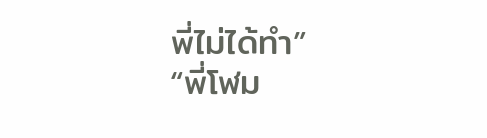พี่ไม่ได้ทำ”
“พี่โฬม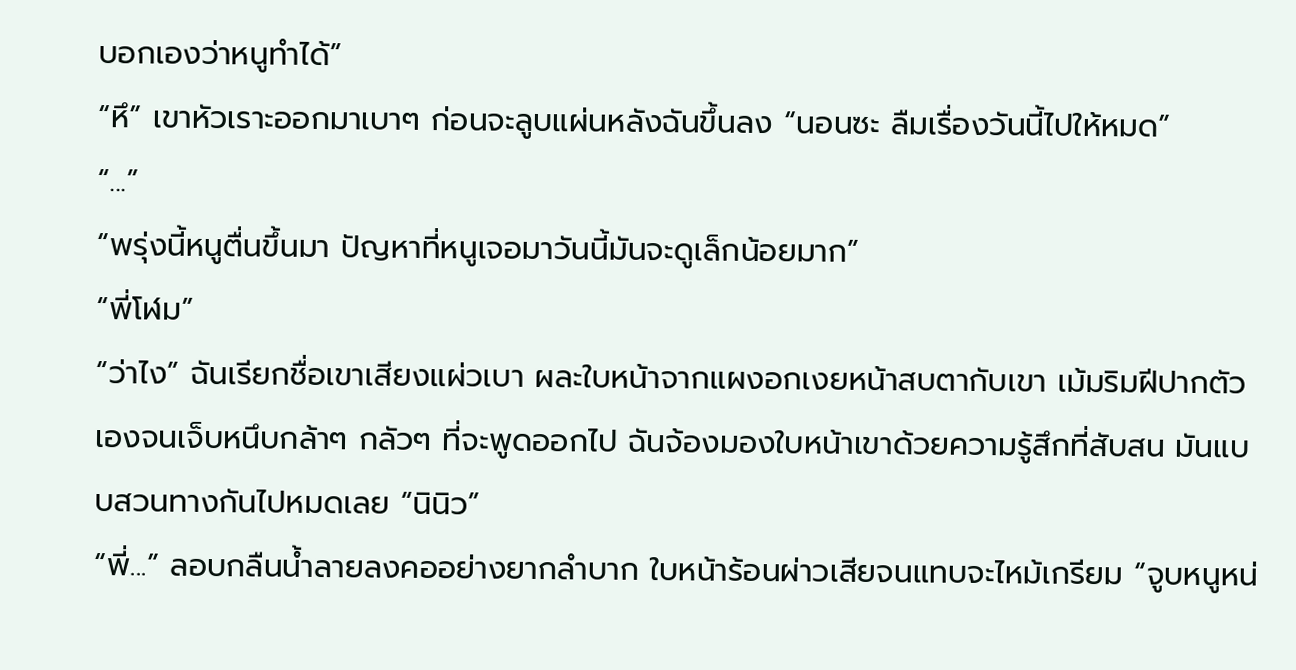บอกเองว่าหนูทำได้”
“หึ” เขาหัวเราะออกมาเบาๆ ก่อนจะลูบแผ่นหลังฉันขึ้นลง “นอนซะ ลืมเรื่องวันนี้ไปให้หมด”
“...”
“พรุ่งนี้หนูตื่นขึ้นมา ปัญหาที่หนูเจอมาวันนี้มันจะดูเล็กน้อยมาก”
“พี่โฬม”
“ว่าไง” ฉันเรียกชื่อเขาเสียงแผ่วเบา ผละใบหน้าจากแผงอกเงยหน้าสบตากับเขา เม้มริมฝีปากตัวเองจนเจ็บหนึบกล้าๆ กลัวๆ ที่จะพูดออกไป ฉันจ้องมองใบหน้าเขาด้วยความรู้สึกที่สับสน มันแบบสวนทางกันไปหมดเลย “นินิว”
“พี่...” ลอบกลืนน้ำลายลงคออย่างยากลำบาก ใบหน้าร้อนผ่าวเสียจนแทบจะไหม้เกรียม “จูบหนูหน่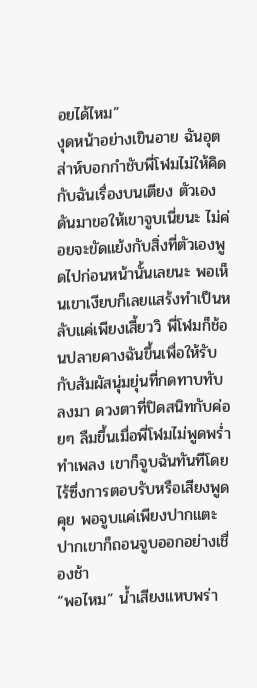อยได้ไหม”
งุดหน้าอย่างเขินอาย ฉันอุตส่าห์บอกกำชับพี่โฬมไม่ให้คิดกับฉันเรื่องบนเตียง ตัวเองดันมาขอให้เขาจูบเนี่ยนะ ไม่ค่อยจะขัดแย้งกับสิ่งที่ตัวเองพูดไปก่อนหน้านั้นเลยนะ พอเห็นเขาเงียบก็เลยแสร้งทำเป็นหลับแค่เพียงเสี้ยววิ พี่โฬมก็ช้อนปลายคางฉันขึ้นเพื่อให้รับกับสัมผัสนุ่มยุ่นที่กดทาบทับลงมา ดวงตาที่ปิดสนิทกับค่อยๆ ลืมขึ้นเมื่อพี่โฬมไม่พูดพร่ำทำเพลง เขาก็จูบฉันทันทีโดยไร้ซึ่งการตอบรับหรือเสียงพูดคุย พอจูบแค่เพียงปากแตะปากเขาก็ถอนจูบออกอย่างเชื่องช้า
“พอไหม” น้ำเสียงแหบพร่า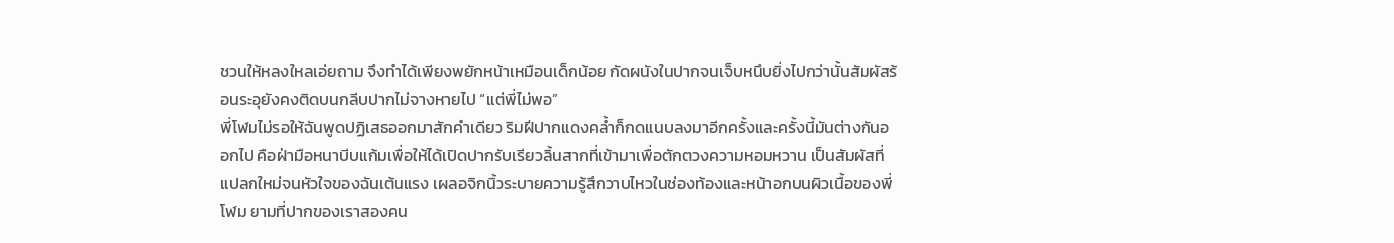ชวนให้หลงใหลเอ่ยถาม จึงทำได้เพียงพยักหน้าเหมือนเด็กน้อย กัดผนังในปากจนเจ็บหนึบยิ่งไปกว่านั้นสัมผัสร้อนระอุยังคงติดบนกลีบปากไม่จางหายไป “แต่พี่ไม่พอ”
พี่โฬมไม่รอให้ฉันพูดปฏิเสธออกมาสักคำเดียว ริมฝีปากแดงคล้ำก็กดแนบลงมาอีกครั้งและครั้งนี้มันต่างกันออกไป คือฝ่ามือหนาบีบแก้มเพื่อให้ได้เปิดปากรับเรียวลิ้นสากที่เข้ามาเพื่อตักตวงความหอมหวาน เป็นสัมผัสที่แปลกใหม่จนหัวใจของฉันเต้นแรง เผลอจิกนิ้วระบายความรู้สึกวาบไหวในช่องท้องและหน้าอกบนผิวเนื้อของพี่โฬม ยามที่ปากของเราสองคน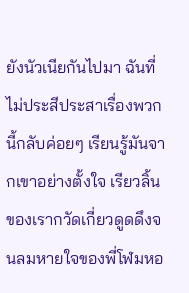ยังนัวเนียกันไปมา ฉันที่ไม่ประสีประสาเรื่องพวกนี้กลับค่อยๆ เรียนรู้มันจากเขาอย่างตั้งใจ เรียวลิ้นของเรากวัดเกี่ยวดูดดึงจนลมหายใจของพี่โฬมหอ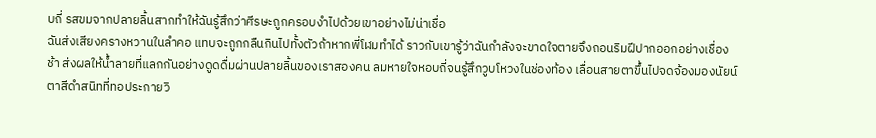บถี่ รสขมจากปลายลิ้นสากทำให้ฉันรู้สึกว่าศีรษะถูกครอบงำไปด้วยเขาอย่างไม่น่าเชื่อ
ฉันส่งเสียงครางหวานในลำคอ แทบจะถูกกลืนกินไปทั้งตัวถ้าหากพี่โฬมทำได้ ราวกับเขารู้ว่าฉันกำลังจะขาดใจตายจึงถอนริมฝีปากออกอย่างเชื่องช้า ส่งผลให้น้ำลายที่แลกกันอย่างดูดดื่มผ่านปลายลิ้นของเราสองคน ลมหายใจหอบถี่จนรู้สึกวูบโหวงในช่องท้อง เลื่อนสายตาขึ้นไปจดจ้องมองนัยน์ตาสีดำสนิทที่ทอประกายวิ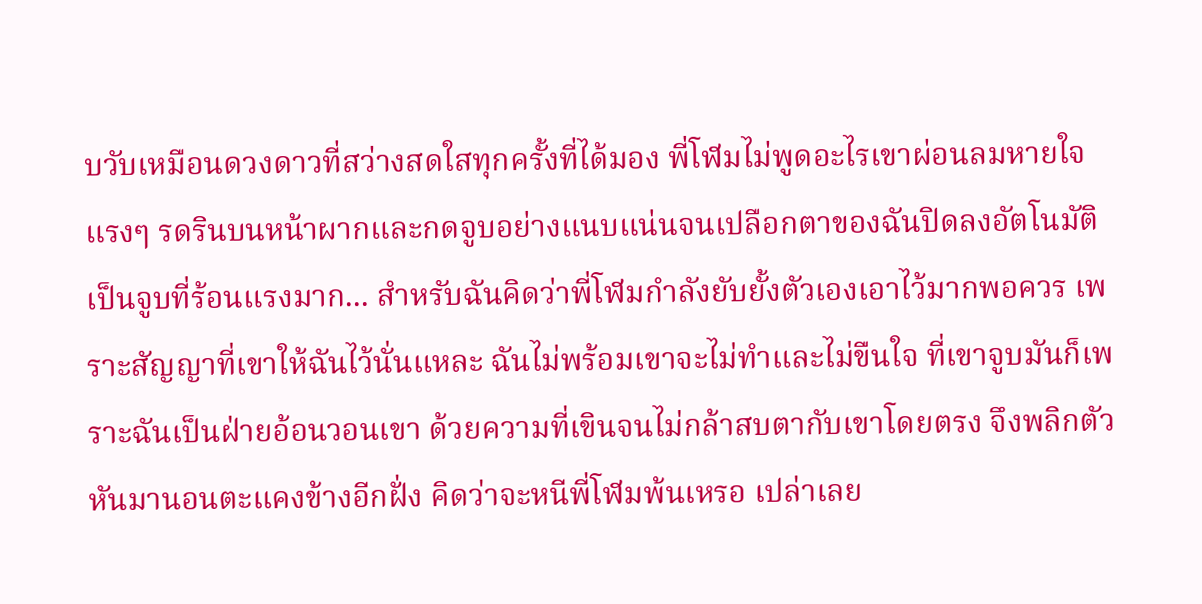บวับเหมือนดวงดาวที่สว่างสดใสทุกครั้งที่ได้มอง พี่โฬมไม่พูดอะไรเขาผ่อนลมหายใจแรงๆ รดรินบนหน้าผากและกดจูบอย่างแนบแน่นจนเปลือกตาของฉันปิดลงอัตโนมัติ
เป็นจูบที่ร้อนแรงมาก... สำหรับฉันคิดว่าพี่โฬมกำลังยับยั้งตัวเองเอาไว้มากพอควร เพราะสัญญาที่เขาให้ฉันไว้นั่นแหละ ฉันไม่พร้อมเขาจะไม่ทำและไม่ขืนใจ ที่เขาจูบมันก็เพราะฉันเป็นฝ่ายอ้อนวอนเขา ด้วยความที่เขินจนไม่กล้าสบตากับเขาโดยตรง จึงพลิกตัวหันมานอนตะแคงข้างอีกฝั่ง คิดว่าจะหนีพี่โฬมพ้นเหรอ เปล่าเลย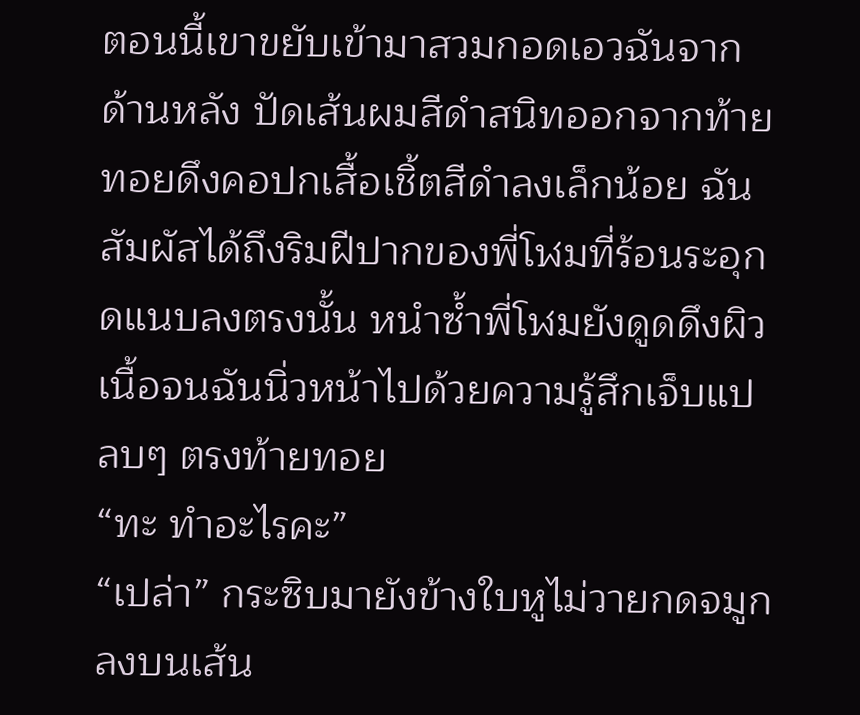ตอนนี้เขาขยับเข้ามาสวมกอดเอวฉันจากด้านหลัง ปัดเส้นผมสีดำสนิทออกจากท้ายทอยดึงคอปกเสื้อเชิ้ตสีดำลงเล็กน้อย ฉันสัมผัสได้ถึงริมฝีปากของพี่โฬมที่ร้อนระอุกดแนบลงตรงนั้น หนำซ้ำพี่โฬมยังดูดดึงผิวเนื้อจนฉันนิ่วหน้าไปด้วยความรู้สึกเจ็บแปลบๆ ตรงท้ายทอย
“ทะ ทำอะไรคะ”
“เปล่า” กระซิบมายังข้างใบหูไม่วายกดจมูกลงบนเส้น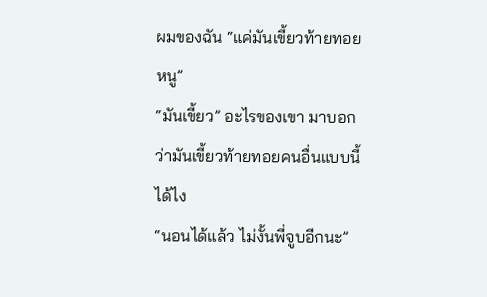ผมของฉัน “แค่มันเขี้ยวท้ายทอยหนู”
“มันเขี้ยว” อะไรของเขา มาบอกว่ามันเขี้ยวท้ายทอยคนอื่นแบบนี้ได้ไง
“นอนได้แล้ว ไม่งั้นพี่จูบอีกนะ”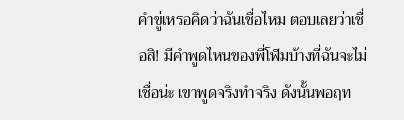คำขู่เหรอคิดว่าฉันเชื่อไหม ตอบเลยว่าเชื่อสิ! มีคำพูดไหนของพี่โฬมบ้างที่ฉันจะไม่เชื่อน่ะ เขาพูดจริงทำจริง ดังนั้นพอฤท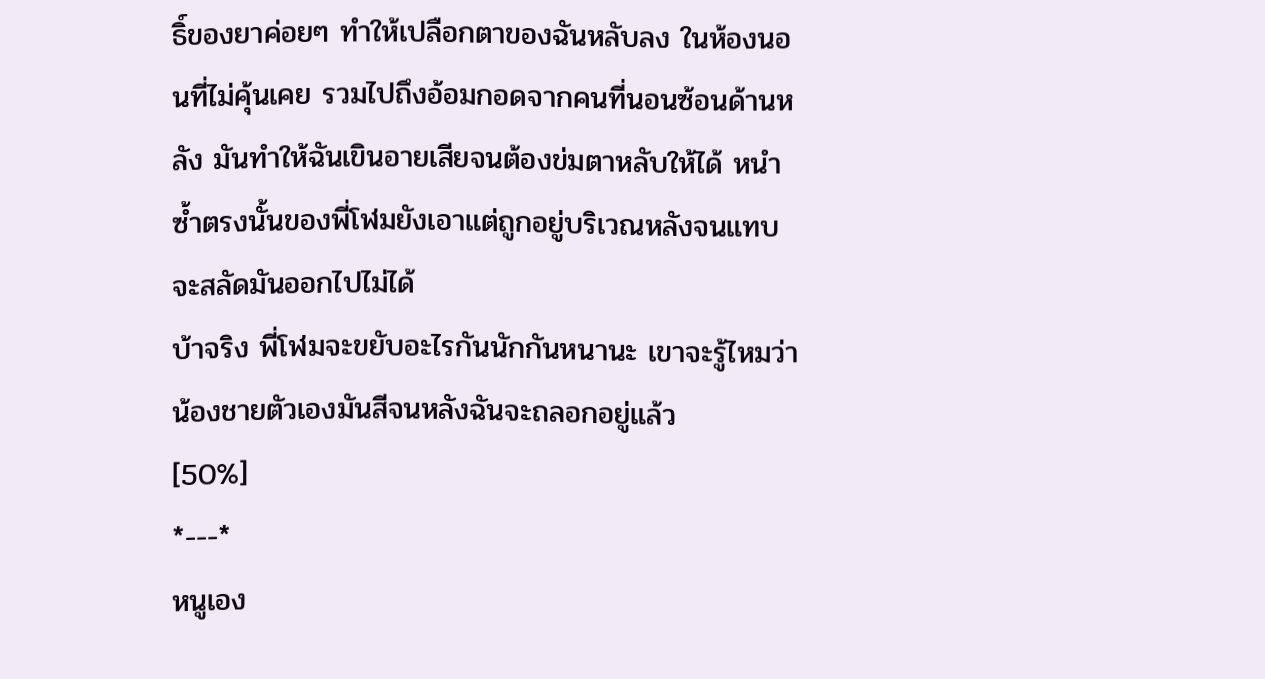ธิ์ของยาค่อยๆ ทำให้เปลือกตาของฉันหลับลง ในห้องนอนที่ไม่คุ้นเคย รวมไปถึงอ้อมกอดจากคนที่นอนซ้อนด้านหลัง มันทำให้ฉันเขินอายเสียจนต้องข่มตาหลับให้ได้ หนำซ้ำตรงนั้นของพี่โฬมยังเอาแต่ถูกอยู่บริเวณหลังจนแทบจะสลัดมันออกไปไม่ได้
บ้าจริง พี่โฬมจะขยับอะไรกันนักกันหนานะ เขาจะรู้ไหมว่าน้องชายตัวเองมันสีจนหลังฉันจะถลอกอยู่แล้ว
[50%]
*---*
หนูเอง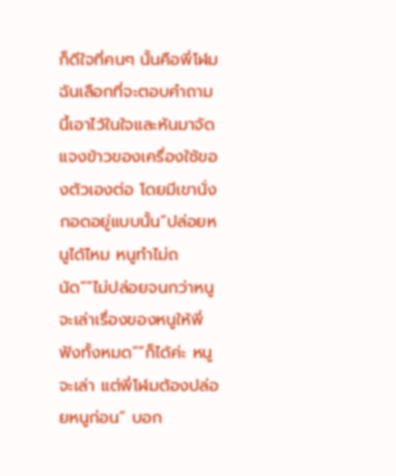ก็ดีใจที่คนๆ นั้นคือพี่โฬม ฉันเลือกที่จะตอบคำถามนี้เอาไว้ในใจและหันมาจัดแจงข้าวของเครื่องใช้ของตัวเองต่อ โดยมีเขานั่งกอดอยู่แบบนั้น“ปล่อยหนูได้ไหม หนูทำไม่ถนัด”“ไม่ปล่อยจนกว่าหนูจะเล่าเรื่องของหนูให้พี่ฟังทั้งหมด”“ก็ได้ค่ะ หนูจะเล่า แต่พี่โฬมต้องปล่อยหนูก่อน” บอก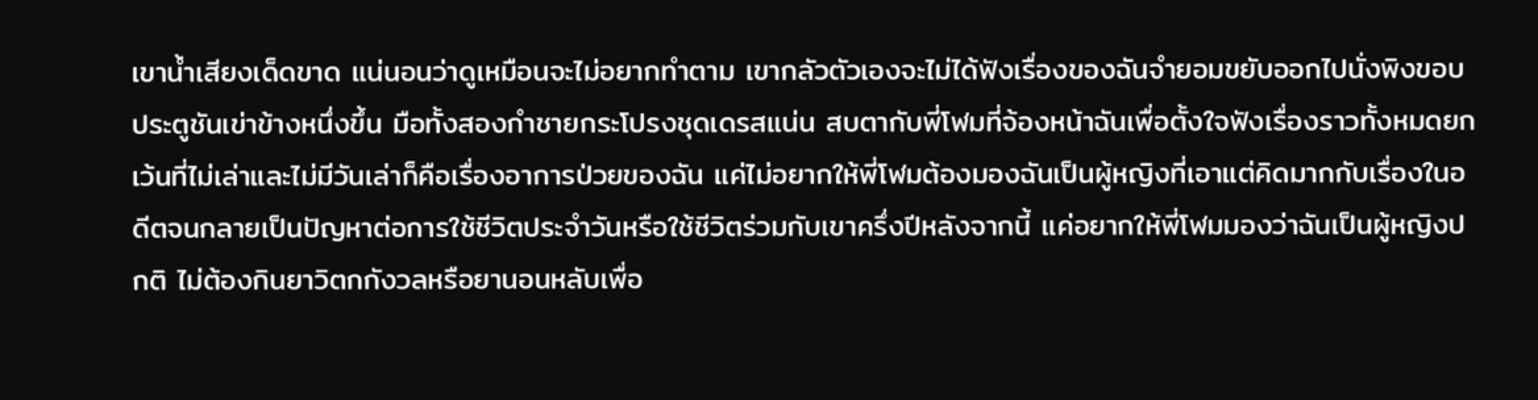เขาน้ำเสียงเด็ดขาด แน่นอนว่าดูเหมือนจะไม่อยากทำตาม เขากลัวตัวเองจะไม่ได้ฟังเรื่องของฉันจำยอมขยับออกไปนั่งพิงขอบประตูชันเข่าข้างหนึ่งขึ้น มือทั้งสองกำชายกระโปรงชุดเดรสแน่น สบตากับพี่โฬมที่จ้องหน้าฉันเพื่อตั้งใจฟังเรื่องราวทั้งหมดยกเว้นที่ไม่เล่าและไม่มีวันเล่าก็คือเรื่องอาการป่วยของฉัน แค่ไม่อยากให้พี่โฬมต้องมองฉันเป็นผู้หญิงที่เอาแต่คิดมากกับเรื่องในอดีตจนกลายเป็นปัญหาต่อการใช้ชีวิตประจำวันหรือใช้ชีวิตร่วมกับเขาครึ่งปีหลังจากนี้ แค่อยากให้พี่โฬมมองว่าฉันเป็นผู้หญิงปกติ ไม่ต้องกินยาวิตกกังวลหรือยานอนหลับเพื่อ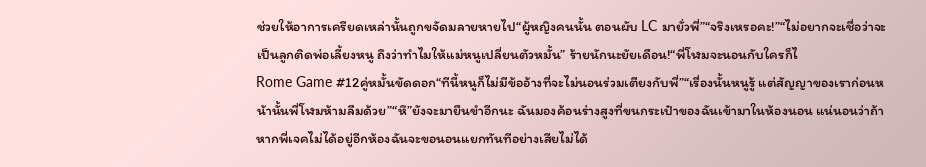ช่วยให้อาการเครียดเหล่านั้นถูกขจัดมลายหายไป“ผู้หญิงคนนั้น ตอนผับ LC มายั่วพี่”“จริงเหรอคะ!”“ไม่อยากจะเชื่อว่าจะเป็นลูกติดพ่อเลี้ยงหนู ถึงว่าทำไมให้แม่หนูเปลี่ยนตัวหมั้น” ร้ายนักนะยัยเดือน!“พี่โฬมจะนอนกับใครก็ไ
Rome Game #12คู่หมั้นขัดดอก“ทีนี้หนูก็ไม่มีข้ออ้างที่จะไม่นอนร่วมเตียงกับพี่”“เรื่องนั้นหนูรู้ แต่สัญญาของเราก่อนหน้านั้นพี่โฬมห้ามลืมด้วย”“หึ”ยังจะมายืนขำอีกนะ ฉันมองค้อนร่างสูงที่ขนกระเป๋าของฉันเข้ามาในห้องนอน แน่นอนว่าถ้าหากพี่เจคไม่ได้อยู่อีกห้องฉันจะขอนอนแยกทันทีอย่างเสียไม่ได้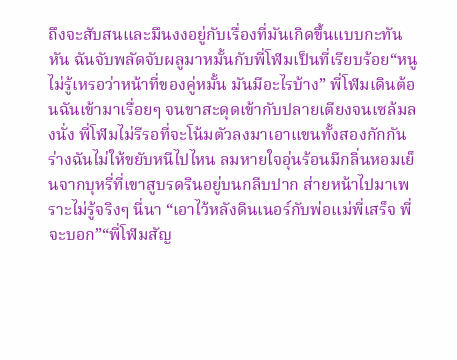ถึงจะสับสนและมึนงงอยู่กับเรื่องที่มันเกิดขึ้นแบบกะทันหัน ฉันจับพลัดจับผลูมาหมั้นกับพี่โฬมเป็นที่เรียบร้อย“หนูไม่รู้เหรอว่าหน้าที่ของคู่หมั้น มันมีอะไรบ้าง” พี่โฬมเดินต้อนฉันเข้ามาเรื่อยๆ จนขาสะดุดเข้ากับปลายเตียงจนเซล้มลงนั่ง พี่โฬมไม่รีรอที่จะโน้มตัวลงมาเอาแขนทั้งสองกักกันร่างฉันไม่ให้ขยับหนีไปไหน ลมหายใจอุ่นร้อนมีกลิ่นหอมเย็นจากบุหรี่ที่เขาสูบรดรินอยู่บนกลีบปาก ส่ายหน้าไปมาเพราะไม่รู้จริงๆ นี่นา “เอาไว้หลังดินเนอร์กับพ่อแม่พี่เสร็จ พี่จะบอก”“พี่โฬมสัญ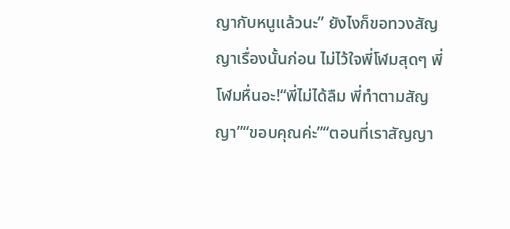ญากับหนูแล้วนะ” ยังไงก็ขอทวงสัญญาเรื่องนั้นก่อน ไม่ไว้ใจพี่โฬมสุดๆ พี่โฬมหื่นอะ!“พี่ไม่ได้ลืม พี่ทำตามสัญญา”“ขอบคุณค่ะ”“ตอนที่เราสัญญา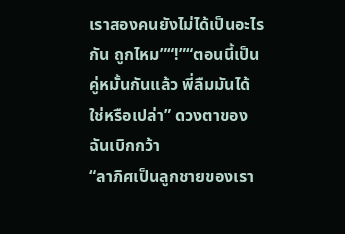เราสองคนยังไม่ได้เป็นอะไรกัน ถูกไหม”“!”“ตอนนี้เป็นคู่หมั้นกันแล้ว พี่ลืมมันได้ใช่หรือเปล่า” ดวงตาของฉันเบิกกว้า
“ลาภิศเป็นลูกชายของเรา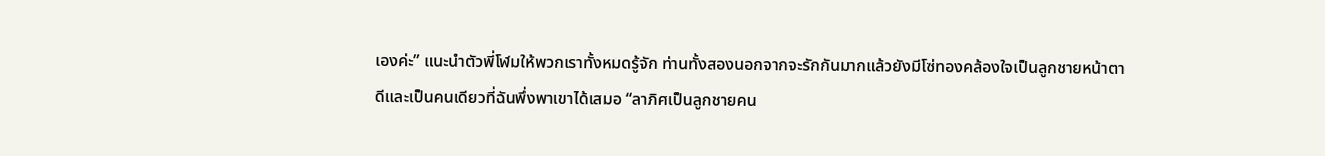เองค่ะ” แนะนำตัวพี่โฬมให้พวกเราทั้งหมดรู้จัก ท่านทั้งสองนอกจากจะรักกันมากแล้วยังมีโซ่ทองคล้องใจเป็นลูกชายหน้าตาดีและเป็นคนเดียวที่ฉันพึ่งพาเขาได้เสมอ “ลาภิศเป็นลูกชายคน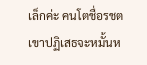เล็กค่ะ คนโตชื่อรชต เขาปฏิเสธจะหมั้นห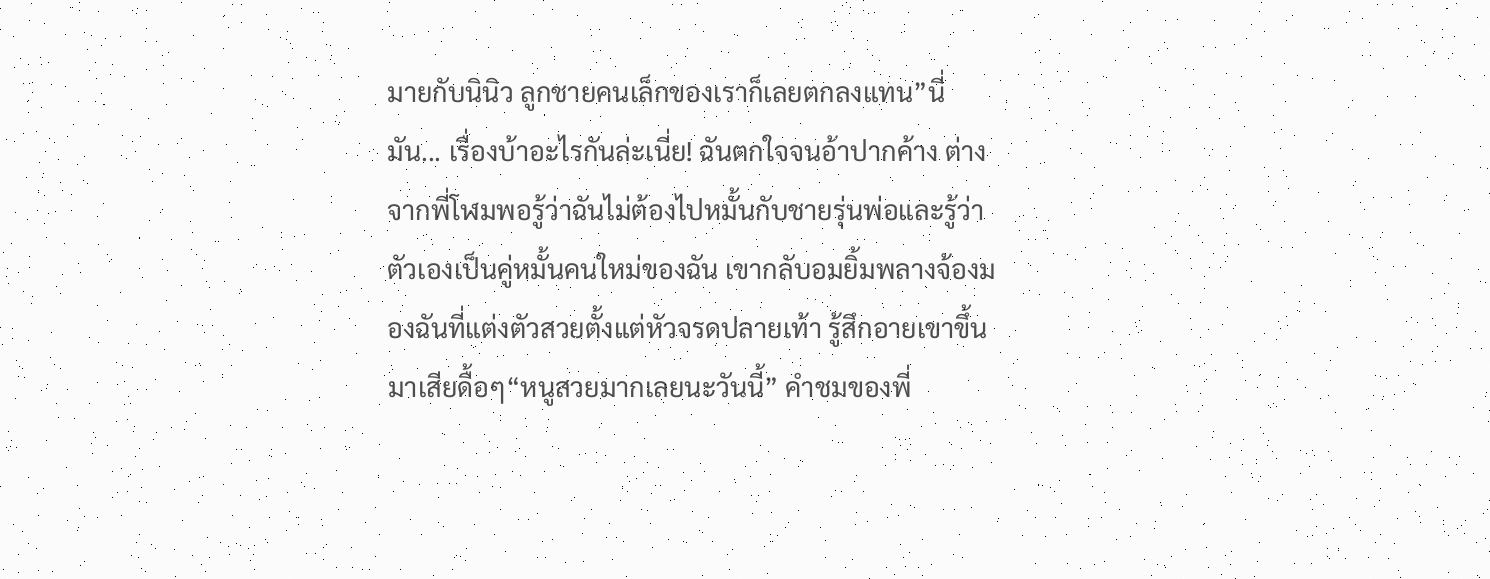มายกับนินิว ลูกชายคนเล็กของเราก็เลยตกลงแทน”นี่มัน... เรื่องบ้าอะไรกันล่ะเนี่ย! ฉันตกใจจนอ้าปากค้าง ต่างจากพี่โฬมพอรู้ว่าฉันไม่ต้องไปหมั้นกับชายรุ่นพ่อและรู้ว่าตัวเองเป็นคู่หมั้นคนใหม่ของฉัน เขากลับอมยิ้มพลางจ้องมองฉันที่แต่งตัวสวยตั้งแต่หัวจรดปลายเท้า รู้สึกอายเขาขึ้นมาเสียดื้อๆ“หนูสวยมากเลยนะวันนี้” คำชมของพี่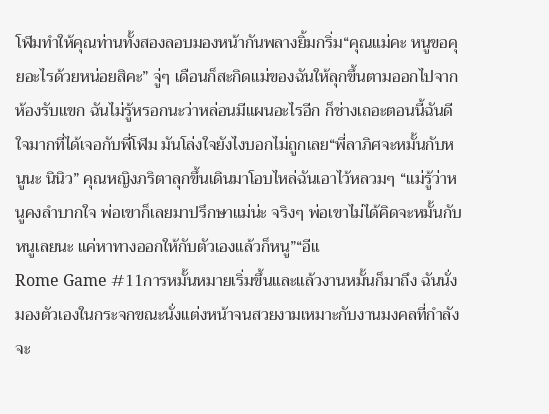โฬมทำให้คุณท่านทั้งสองลอบมองหน้ากันพลางยิ้มกริ่ม“คุณแม่คะ หนูขอคุยอะไรด้วยหน่อยสิคะ” จู่ๆ เดือนก็สะกิดแม่ของฉันให้ลุกขึ้นตามออกไปจากห้องรับแขก ฉันไม่รู้หรอกนะว่าหล่อนมีแผนอะไรอีก ก็ช่างเถอะตอนนี้ฉันดีใจมากที่ได้เจอกับพี่โฬม มันโล่งใจยังไงบอกไม่ถูกเลย“พี่ลาภิศจะหมั้นกับหนูนะ นินิว” คุณหญิงภริตาลุกขึ้นเดินมาโอบไหล่ฉันเอาไว้หลวมๆ “แม่รู้ว่าหนูคงลำบากใจ พ่อเขาก็เลยมาปรึกษาแม่น่ะ จริงๆ พ่อเขาไม่ได้คิดจะหมั้นกับหนูเลยนะ แค่หาทางออกให้กับตัวเองแล้วก็หนู”“อีแ
Rome Game #11การหมั้นหมายเริ่มขึ้นและแล้วงานหมั้นก็มาถึง ฉันนั่งมองตัวเองในกระจกขณะนั่งแต่งหน้าจนสวยงามเหมาะกับงานมงคลที่กำลังจะ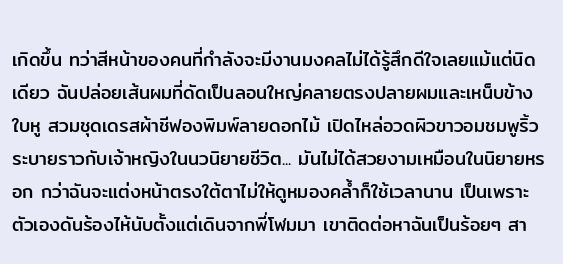เกิดขึ้น ทว่าสีหน้าของคนที่กำลังจะมีงานมงคลไม่ได้รู้สึกดีใจเลยแม้แต่นิดเดียว ฉันปล่อยเส้นผมที่ดัดเป็นลอนใหญ่คลายตรงปลายผมและเหน็บข้างใบหู สวมชุดเดรสผ้าชีฟองพิมพ์ลายดอกไม้ เปิดไหล่อวดผิวขาวอมชมพูริ้วระบายราวกับเจ้าหญิงในนวนิยายชีวิต... มันไม่ได้สวยงามเหมือนในนิยายหรอก กว่าฉันจะแต่งหน้าตรงใต้ตาไม่ให้ดูหมองคล้ำก็ใช้เวลานาน เป็นเพราะตัวเองดันร้องไห้นับตั้งแต่เดินจากพี่โฬมมา เขาติดต่อหาฉันเป็นร้อยๆ สา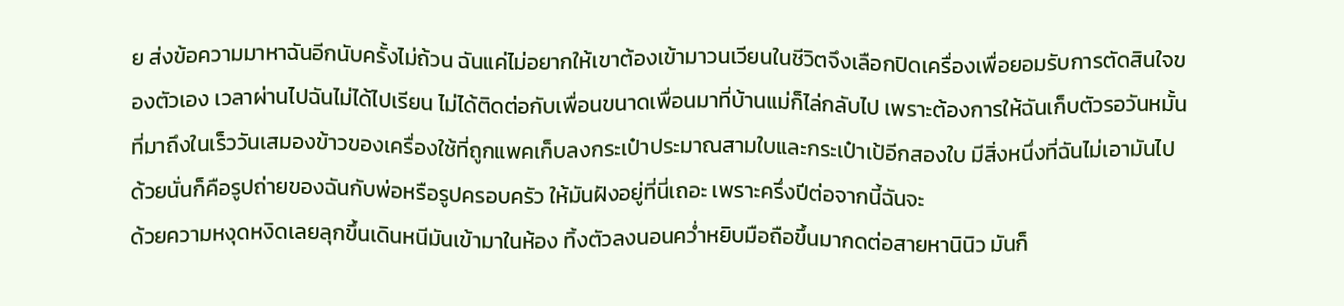ย ส่งข้อความมาหาฉันอีกนับครั้งไม่ถ้วน ฉันแค่ไม่อยากให้เขาต้องเข้ามาวนเวียนในชีวิตจึงเลือกปิดเครื่องเพื่อยอมรับการตัดสินใจของตัวเอง เวลาผ่านไปฉันไม่ได้ไปเรียน ไม่ได้ติดต่อกับเพื่อนขนาดเพื่อนมาที่บ้านแม่ก็ไล่กลับไป เพราะต้องการให้ฉันเก็บตัวรอวันหมั้นที่มาถึงในเร็ววันเสมองข้าวของเครื่องใช้ที่ถูกแพคเก็บลงกระเป๋าประมาณสามใบและกระเป๋าเป้อีกสองใบ มีสิ่งหนึ่งที่ฉันไม่เอามันไปด้วยนั่นก็คือรูปถ่ายของฉันกับพ่อหรือรูปครอบครัว ให้มันฝังอยู่ที่นี่เถอะ เพราะครึ่งปีต่อจากนี้ฉันจะ
ด้วยความหงุดหงิดเลยลุกขึ้นเดินหนีมันเข้ามาในห้อง ทิ้งตัวลงนอนคว่ำหยิบมือถือขึ้นมากดต่อสายหานินิว มันก็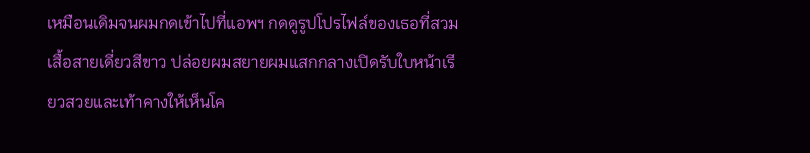เหมือนเดิมจนผมกดเข้าไปที่แอพฯ กดดูรูปโปรไฟล์ของเธอที่สวมเสื้อสายเดี่ยวสีขาว ปล่อยผมสยายผมแสกกลางเปิดรับใบหน้าเรียวสวยและเท้าคางให้เห็นโค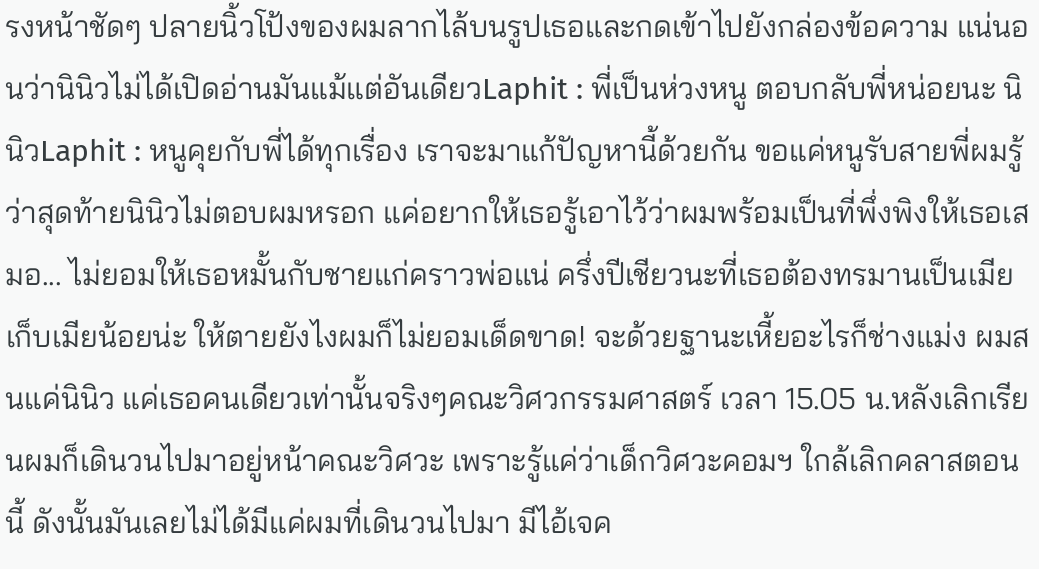รงหน้าชัดๆ ปลายนิ้วโป้งของผมลากไล้บนรูปเธอและกดเข้าไปยังกล่องข้อความ แน่นอนว่านินิวไม่ได้เปิดอ่านมันแม้แต่อันเดียวLaphit : พี่เป็นห่วงหนู ตอบกลับพี่หน่อยนะ นินิวLaphit : หนูคุยกับพี่ได้ทุกเรื่อง เราจะมาแก้ปัญหานี้ด้วยกัน ขอแค่หนูรับสายพี่ผมรู้ว่าสุดท้ายนินิวไม่ตอบผมหรอก แค่อยากให้เธอรู้เอาไว้ว่าผมพร้อมเป็นที่พึ่งพิงให้เธอเสมอ... ไม่ยอมให้เธอหมั้นกับชายแก่คราวพ่อแน่ ครึ่งปีเชียวนะที่เธอต้องทรมานเป็นเมียเก็บเมียน้อยน่ะ ให้ตายยังไงผมก็ไม่ยอมเด็ดขาด! จะด้วยฐานะเหี้ยอะไรก็ช่างแม่ง ผมสนแค่นินิว แค่เธอคนเดียวเท่านั้นจริงๆคณะวิศวกรรมศาสตร์ เวลา 15.05 น.หลังเลิกเรียนผมก็เดินวนไปมาอยู่หน้าคณะวิศวะ เพราะรู้แค่ว่าเด็กวิศวะคอมฯ ใกล้เลิกคลาสตอนนี้ ดังนั้นมันเลยไม่ได้มีแค่ผมที่เดินวนไปมา มีไอ้เจค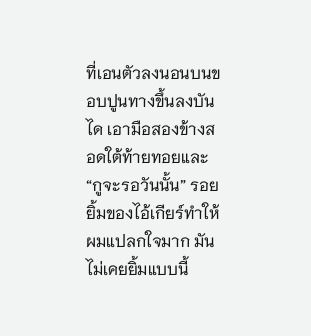ที่เอนตัวลงนอนบนขอบปูนทางขึ้นลงบันได เอามือสองข้างสอดใต้ท้ายทอยและ
“กูจะรอวันนั้น” รอยยิ้มของไอ้เกียร์ทำให้ผมแปลกใจมาก มันไม่เคยยิ้มแบบนี้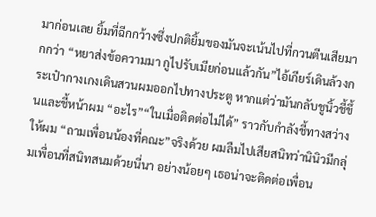มาก่อนเลย ยิ้มที่ฉีกกว้างซึ่งปกติยิ้มของมันจะเน้นไปที่กวนตีนเสียมากกว่า “หยาส่งข้อความมา กูไปรับเมียก่อนแล้วกัน”ไอ้เกียร์เดินล้วงกระเป๋ากางเกงเดินสวนผมออกไปทางประตู หากแต่ว่ามันกลับชูนิ้วชี้ขึ้นและชี้หน้าผม “อะไร”“ในเมื่อติดต่อไม่ได้” ราวกับกำลังชี้ทางสว่างให้ผม “ถามเพื่อนน้องที่คณะ”จริงด้วย ผมลืมไปเสียสนิทว่านินิวมีกลุ่มเพื่อนที่สนิทสนมด้วยนี่นา อย่างน้อยๆ เธอน่าจะติดต่อเพื่อน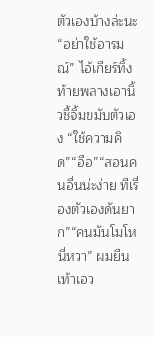ตัวเองบ้างล่ะนะ“อย่าใช้อารมณ์” ไอ้เกียร์ทิ้งท้ายพลางเอานิ้วชี้จิ้มขมับตัวเอง “ใช้ความคิด”“อือ”“สอนคนอื่นน่ะง่าย ทีเรื่องตัวเองดันยาก”“คนมันโมโหนี่หวา” ผมยืนเท้าเอว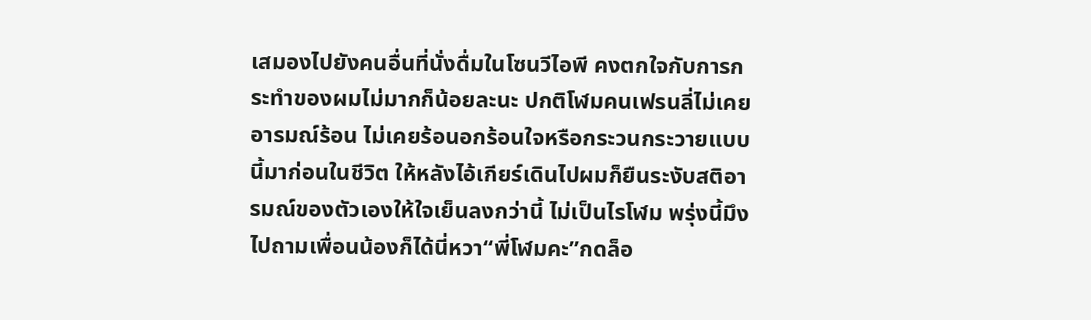เสมองไปยังคนอื่นที่นั่งดื่มในโซนวีไอพี คงตกใจกับการกระทำของผมไม่มากก็น้อยละนะ ปกติโฬมคนเฟรนลี่ไม่เคยอารมณ์ร้อน ไม่เคยร้อนอกร้อนใจหรือกระวนกระวายแบบนี้มาก่อนในชีวิต ให้หลังไอ้เกียร์เดินไปผมก็ยืนระงับสติอารมณ์ของตัวเองให้ใจเย็นลงกว่านี้ ไม่เป็นไรโฬม พรุ่งนี้มึงไปถามเพื่อนน้องก็ได้นี่หวา“พี่โฬมคะ”กดล็อ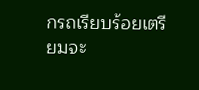กรถเรียบร้อยเตรียมจะ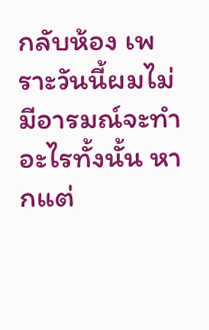กลับห้อง เพราะวันนี้ผมไม่มีอารมณ์จะทำอะไรทั้งนั้น หากแต่